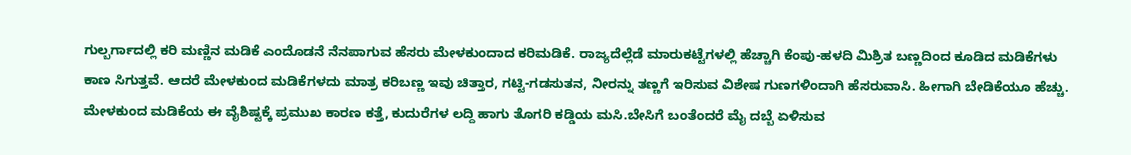ಗುಲ್ಬರ್ಗಾದಲ್ಲಿ ಕರಿ ಮಣ್ಣಿನ ಮಡಿಕೆ ಎಂದೊಡನೆ ನೆನಪಾಗುವ ಹೆಸರು ಮೇಳಕುಂದಾದ ಕರಿಮಡಿಕೆ. ರಾಜ್ಯದೆಲ್ಲೆಡೆ ಮಾರುಕಟ್ಟೆಗಳಲ್ಲಿ ಹೆಚ್ಚಾಗಿ ಕೆಂಪು-ಹಳದಿ ಮಿಶ್ರಿತ ಬಣ್ಣದಿಂದ ಕೂಡಿದ ಮಡಿಕೆಗಳು ಕಾಣ ಸಿಗುತ್ತವೆ. ಆದರೆ ಮೇಳಕುಂದ ಮಡಿಕೆಗಳದು ಮಾತ್ರ ಕರಿಬಣ್ಣ ಇವು ಚಿತ್ತಾರ, ಗಟ್ಟಿ-ಗಡಸುತನ, ನೀರನ್ನು ತಣ್ಣಗೆ ಇರಿಸುವ ವಿಶೇಷ ಗುಣಗಳಿಂದಾಗಿ ಹೆಸರುವಾಸಿ. ಹೀಗಾಗಿ ಬೇಡಿಕೆಯೂ ಹೆಚ್ಚು. ಮೇಳಕುಂದ ಮಡಿಕೆಯ ಈ ವೈಶಿಷ್ಟಕ್ಕೆ ಪ್ರಮುಖ ಕಾರಣ ಕತ್ತೆ, ಕುದುರೆಗಳ ಲದ್ದಿ ಹಾಗು ತೊಗರಿ ಕಡ್ಡಿಯ ಮಸಿ.ಬೇಸಿಗೆ ಬಂತೆಂದರೆ ಮೈ ದಬ್ಬೆ ಏಳಿಸುವ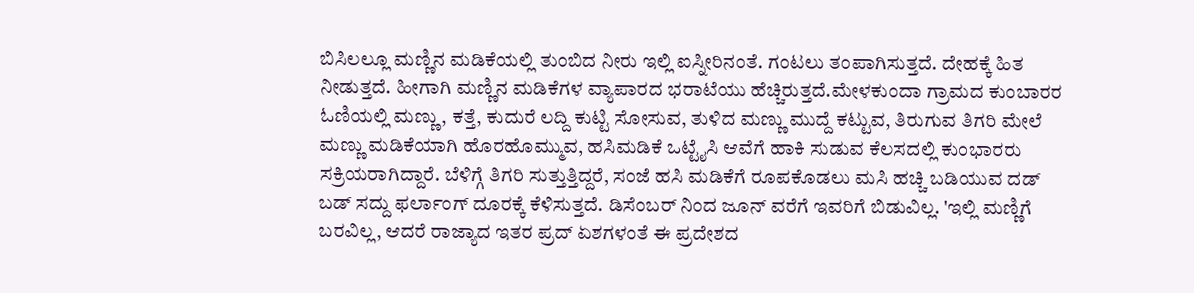ಬಿಸಿಲಲ್ಲೂ ಮಣ್ಣಿನ ಮಡಿಕೆಯಲ್ಲಿ ತುಂಬಿದ ನೀರು ಇಲ್ಲಿ ಐಸ್ನೀರಿನಂತೆ. ಗಂಟಲು ತಂಪಾಗಿಸುತ್ತದೆ. ದೇಹಕ್ಕೆ ಹಿತ ನೀಡುತ್ತದೆ. ಹೀಗಾಗಿ ಮಣ್ಣಿನ ಮಡಿಕೆಗಳ ವ್ಯಾಪಾರದ ಭರಾಟೆಯು ಹೆಚ್ಚಿರುತ್ತದೆ.ಮೇಳಕುಂದಾ ಗ್ರಾಮದ ಕುಂಬಾರರ ಓಣಿಯಲ್ಲಿ ಮಣ್ಣು, ಕತ್ತೆ, ಕುದುರೆ ಲದ್ದಿ ಕುಟ್ಟಿ ಸೋಸುವ, ತುಳಿದ ಮಣ್ಣು ಮುದ್ದೆ ಕಟ್ಟುವ, ತಿರುಗುವ ತಿಗರಿ ಮೇಲೆ ಮಣ್ಣು ಮಡಿಕೆಯಾಗಿ ಹೊರಹೊಮ್ಮುವ, ಹಸಿಮಡಿಕೆ ಒಟ್ಟೈಸಿ ಆವೆಗೆ ಹಾಕಿ ಸುಡುವ ಕೆಲಸದಲ್ಲಿ ಕುಂಭಾರರು ಸಕ್ರಿಯರಾಗಿದ್ದಾರೆ. ಬೆಳಿಗ್ಗೆ ತಿಗರಿ ಸುತ್ತುತ್ತಿದ್ದರೆ, ಸಂಜೆ ಹಸಿ ಮಡಿಕೆಗೆ ರೂಪಕೊಡಲು ಮಸಿ ಹಚ್ಚಿ ಬಡಿಯುವ ದಡ್ ಬಡ್ ಸದ್ದು ಫರ್ಲಾಂಗ್ ದೂರಕ್ಕೆ ಕೆಳಿಸುತ್ತದೆ. ಡಿಸೆಂಬರ್ ನಿಂದ ಜೂನ್ ವರೆಗೆ ಇವರಿಗೆ ಬಿಡುವಿಲ್ಲ. 'ಇಲ್ಲಿ ಮಣ್ಣಿಗೆ ಬರವಿಲ್ಲ, ಆದರೆ ರಾಜ್ಯಾದ ಇತರ ಪ್ರದ್ ಏಶಗಳಂತೆ ಈ ಪ್ರದೇಶದ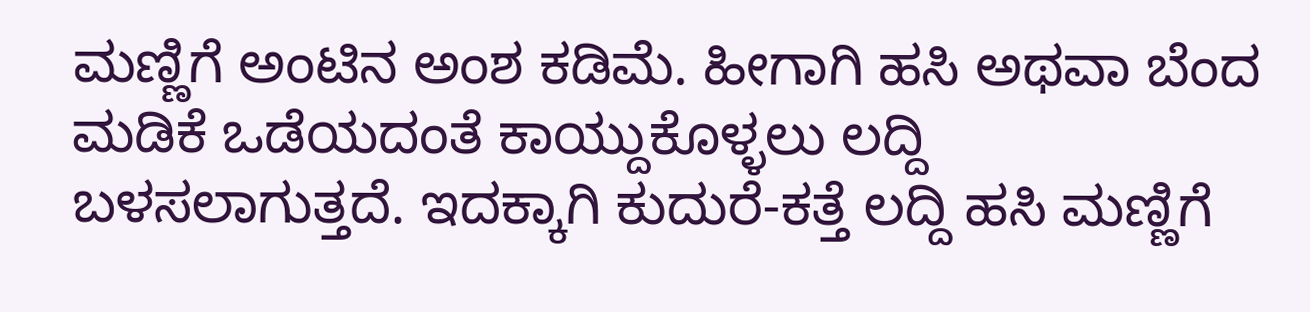ಮಣ್ಣಿಗೆ ಅಂಟಿನ ಅಂಶ ಕಡಿಮೆ. ಹೀಗಾಗಿ ಹಸಿ ಅಥವಾ ಬೆಂದ ಮಡಿಕೆ ಒಡೆಯದಂತೆ ಕಾಯ್ದುಕೊಳ್ಳಲು ಲದ್ದಿ ಬಳಸಲಾಗುತ್ತದೆ. ಇದಕ್ಕಾಗಿ ಕುದುರೆ-ಕತ್ತೆ ಲದ್ದಿ ಹಸಿ ಮಣ್ಣಿಗೆ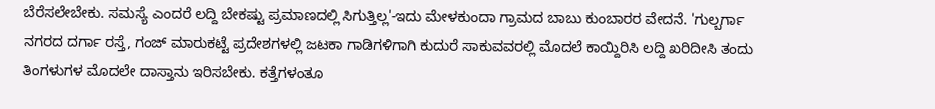ಬೆರೆಸಲೇಬೇಕು. ಸಮಸ್ಯೆ ಎಂದರೆ ಲದ್ದಿ ಬೇಕಷ್ಟು ಪ್ರಮಾಣದಲ್ಲಿ ಸಿಗುತ್ತಿಲ್ಲ'-ಇದು ಮೇಳಕುಂದಾ ಗ್ರಾಮದ ಬಾಬು ಕುಂಬಾರರ ವೇದನೆ. 'ಗುಲ್ಬರ್ಗಾ ನಗರದ ದರ್ಗಾ ರಸ್ತೆ, ಗಂಜ್ ಮಾರುಕಟ್ಟೆ ಪ್ರದೇಶಗಳಲ್ಲಿ ಜಟಕಾ ಗಾಡಿಗಳಿಗಾಗಿ ಕುದುರೆ ಸಾಕುವವರಲ್ಲಿ ಮೊದಲೆ ಕಾಯ್ದಿರಿಸಿ ಲದ್ದಿ ಖರಿದೀಸಿ ತಂದು ತಿಂಗಳುಗಳ ಮೊದಲೇ ದಾಸ್ತಾನು ಇರಿಸಬೇಕು. ಕತ್ತೆಗಳಂತೂ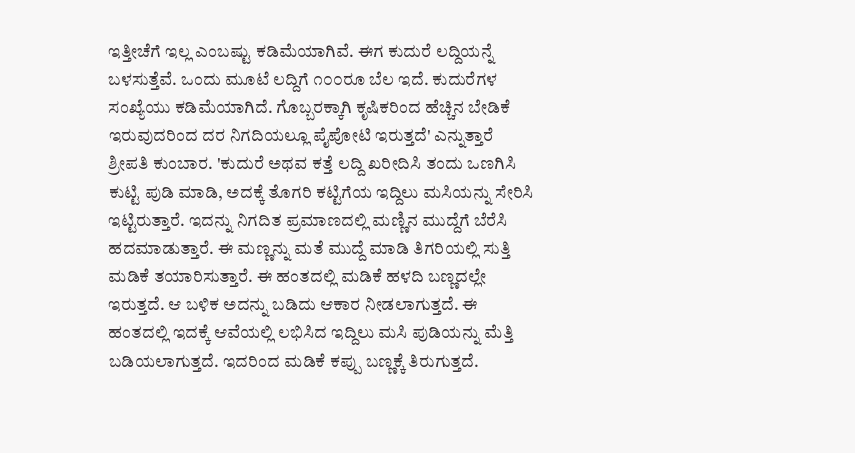ಇತ್ತೀಚೆಗೆ ಇಲ್ಲ ಎಂಬಷ್ಟು ಕಡಿಮೆಯಾಗಿವೆ. ಈಗ ಕುದುರೆ ಲದ್ದಿಯನ್ನೆ ಬಳಸುತ್ತೆವೆ. ಒಂದು ಮೂಟೆ ಲದ್ದಿಗೆ ೧೦೦ರೂ ಬೆಲ ಇದೆ. ಕುದುರೆಗಳ ಸಂಖ್ಯೆಯು ಕಡಿಮೆಯಾಗಿದೆ. ಗೊಬ್ಬರಕ್ಕಾಗಿ ಕೃಷಿಕರಿಂದ ಹೆಚ್ಚಿನ ಬೇಡಿಕೆ ಇರುವುದರಿಂದ ದರ ನಿಗದಿಯಲ್ಲೂ ಪೈಪೋಟಿ ಇರುತ್ತದೆ' ಎನ್ನುತ್ತಾರೆ ಶ್ರೀಪತಿ ಕುಂಬಾರ. 'ಕುದುರೆ ಅಥವ ಕತ್ತೆ ಲದ್ದಿ ಖರೀದಿಸಿ ತಂದು ಒಣಗಿಸಿ ಕುಟ್ಟಿ ಪುಡಿ ಮಾಡಿ, ಅದಕ್ಕೆ ತೊಗರಿ ಕಟ್ಟಿಗೆಯ ಇದ್ದಿಲು ಮಸಿಯನ್ನು ಸೇರಿಸಿ ಇಟ್ಟಿರುತ್ತಾರೆ. ಇದನ್ನು ನಿಗದಿತ ಪ್ರಮಾಣದಲ್ಲಿ ಮಣ್ಣಿನ ಮುದ್ದೆಗೆ ಬೆರೆಸಿ ಹದಮಾಡುತ್ತಾರೆ. ಈ ಮಣ್ಣನ್ನು ಮತೆ ಮುದ್ದೆ ಮಾಡಿ ತಿಗರಿಯಲ್ಲಿ ಸುತ್ತಿ ಮಡಿಕೆ ತಯಾರಿಸುತ್ತಾರೆ. ಈ ಹಂತದಲ್ಲಿ ಮಡಿಕೆ ಹಳದಿ ಬಣ್ಣದಲ್ಲೇ ಇರುತ್ತದೆ. ಆ ಬಳಿಕ ಅದನ್ನು ಬಡಿದು ಆಕಾರ ನೀಡಲಾಗುತ್ತದೆ. ಈ ಹಂತದಲ್ಲಿ ಇದಕ್ಕೆ ಆವೆಯಲ್ಲಿ ಲಭಿಸಿದ ಇದ್ದಿಲು ಮಸಿ ಪುಡಿಯನ್ನು ಮೆತ್ತಿ ಬಡಿಯಲಾಗುತ್ತದೆ. ಇದರಿಂದ ಮಡಿಕೆ ಕಪ್ಪು ಬಣ್ಣಕ್ಕೆ ತಿರುಗುತ್ತದೆ.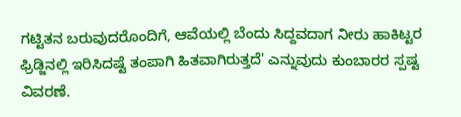ಗಟ್ಟಿತನ ಬರುವುದರೊಂದಿಗೆ, ಆವೆಯಲ್ಲಿ ಬೆಂದು ಸಿದ್ದವದಾಗ ನೀರು ಹಾಕಿಟ್ಟರ ಫ್ರಿಡ್ಜಿನಲ್ಲಿ ಇರಿಸಿದಷ್ಟೆ ತಂಪಾಗಿ ಹಿತವಾಗಿರುತ್ತದೆ' ಎನ್ನುವುದು ಕುಂಬಾರರ ಸ್ಪಷ್ಟ ವಿವರಣೆ.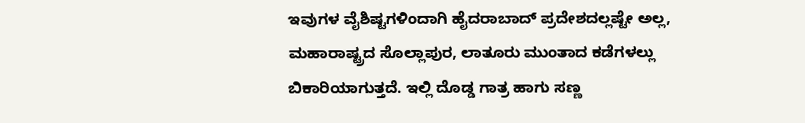ಇವುಗಳ ವೈಶಿಷ್ಟಗಳಿಂದಾಗಿ ಹೈದರಾಬಾದ್ ಪ್ರದೇಶದಲ್ಲಷ್ಟೇ ಅಲ್ಲ, ಮಹಾರಾಷ್ಟ್ರದ ಸೊಲ್ಲಾಪುರ, ಲಾತೂರು ಮುಂತಾದ ಕಡೆಗಳಲ್ಲು ಬಿಕಾರಿಯಾಗುತ್ತದೆ. ಇಲ್ಲಿ ದೊಡ್ಡ ಗಾತ್ರ ಹಾಗು ಸಣ್ಣ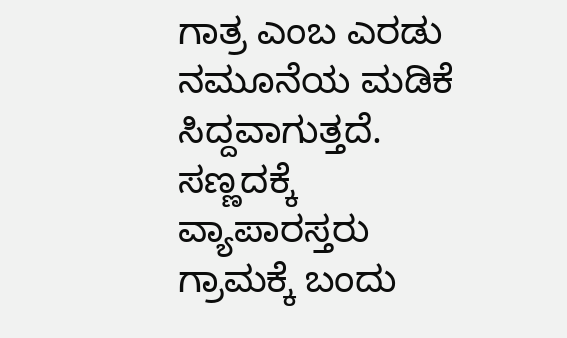ಗಾತ್ರ ಎಂಬ ಎರಡು ನಮೂನೆಯ ಮಡಿಕೆ ಸಿದ್ದವಾಗುತ್ತದೆ. ಸಣ್ಣದಕ್ಕೆ ವ್ಯಾಪಾರಸ್ತರು ಗ್ರಾಮಕ್ಕೆ ಬಂದು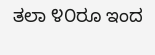ತಲಾ ೪೦ರೂ ಇಂದ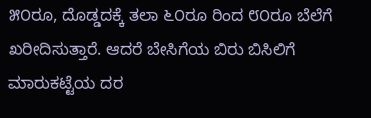೫೦ರೂ, ದೊಡ್ಡದಕ್ಕೆ ತಲಾ ೬೦ರೂ ರಿಂದ ೮೦ರೂ ಬೆಲೆಗೆ ಖರೀದಿಸುತ್ತಾರೆ. ಆದರೆ ಬೇಸಿಗೆಯ ಬಿರು ಬಿಸಿಲಿಗೆ ಮಾರುಕಟ್ಟೆಯ ದರ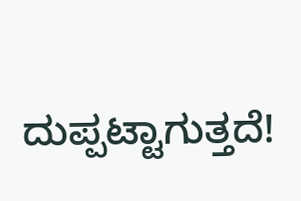ದುಪ್ಪಟ್ಟಾಗುತ್ತದೆ!